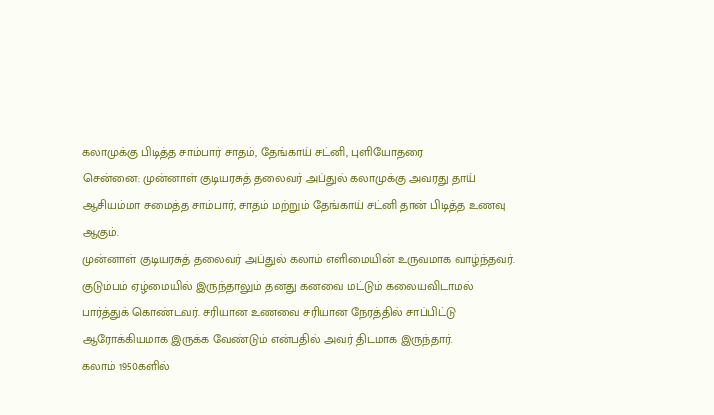கலாமுக்கு பிடித்த சாம்பார் சாதம், தேங்காய் சட்னி, புளியோதரை
சென்னை: முன்னாள் குடியரசுத் தலைவர் அப்துல் கலாமுக்கு அவரது தாய் ஆசியம்மா சமைத்த சாம்பார், சாதம் மற்றும் தேங்காய் சட்னி தான் பிடித்த உணவு ஆகும்.
முன்னாள் குடியரசுத் தலைவர் அப்துல் கலாம் எளிமையின் உருவமாக வாழ்ந்தவர். குடும்பம் ஏழ்மையில் இருந்தாலும் தனது கனவை மட்டும் கலையவிடாமல் பார்த்துக் கொண்டவர். சரியான உணவை சரியான நேரத்தில் சாப்பிட்டு ஆரோக்கியமாக இருக்க வேண்டும் என்பதில் அவர் திடமாக இருந்தார்.
கலாம் 1950களில்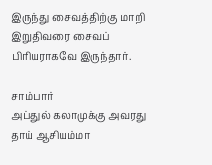இருந்து சைவத்திற்கு மாறி இறுதிவரை சைவப் பிரியராகவே இருந்தார்.

சாம்பார்
அப்துல் கலாமுக்கு அவரது தாய் ஆசியம்மா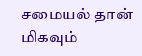சமையல் தான் மிகவும்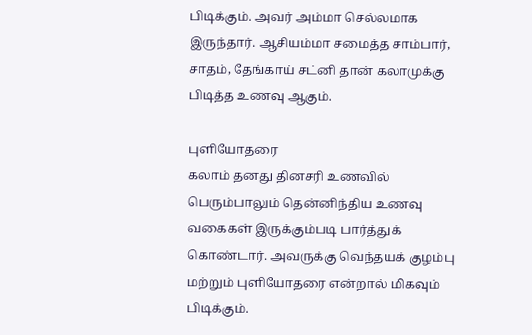பிடிக்கும். அவர் அம்மா செல்லமாக இருந்தார். ஆசியம்மா சமைத்த சாம்பார், சாதம், தேங்காய் சட்னி தான் கலாமுக்கு பிடித்த உணவு ஆகும்.

புளியோதரை
கலாம் தனது தினசரி உணவில் பெரும்பாலும் தென்னிந்திய உணவு வகைகள் இருக்கும்படி பார்த்துக் கொண்டார். அவருக்கு வெந்தயக் குழம்பு மற்றும் புளியோதரை என்றால் மிகவும் பிடிக்கும்.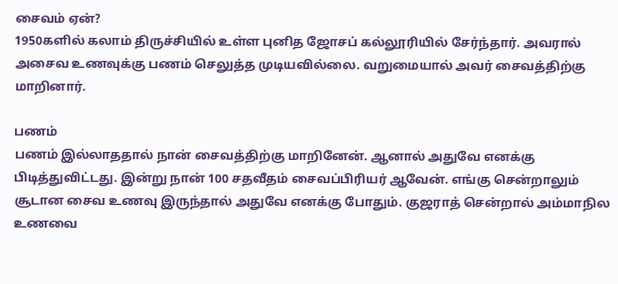சைவம் ஏன்?
1950களில் கலாம் திருச்சியில் உள்ள புனித ஜோசப் கல்லூரியில் சேர்ந்தார். அவரால் அசைவ உணவுக்கு பணம் செலுத்த முடியவில்லை. வறுமையால் அவர் சைவத்திற்கு மாறினார்.

பணம்
பணம் இல்லாததால் நான் சைவத்திற்கு மாறினேன். ஆனால் அதுவே எனக்கு பிடித்துவிட்டது. இன்று நான் 100 சதவீதம் சைவப்பிரியர் ஆவேன். எங்கு சென்றாலும் சூடான சைவ உணவு இருந்தால் அதுவே எனக்கு போதும். குஜராத் சென்றால் அம்மாநில உணவை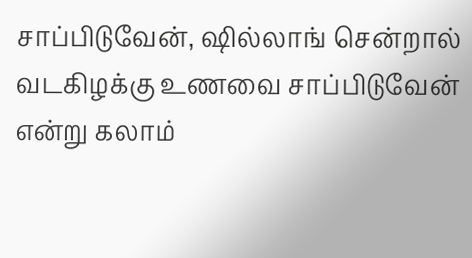சாப்பிடுவேன், ஷில்லாங் சென்றால் வடகிழக்கு உணவை சாப்பிடுவேன் என்று கலாம்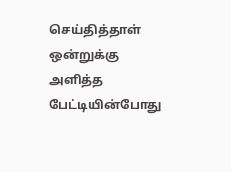செய்தித்தாள் ஒன்றுக்கு அளித்த பேட்டியின்போது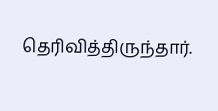தெரிவித்திருந்தார்.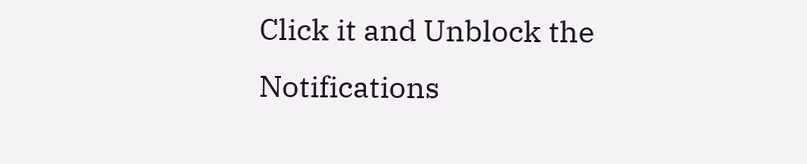Click it and Unblock the Notifications